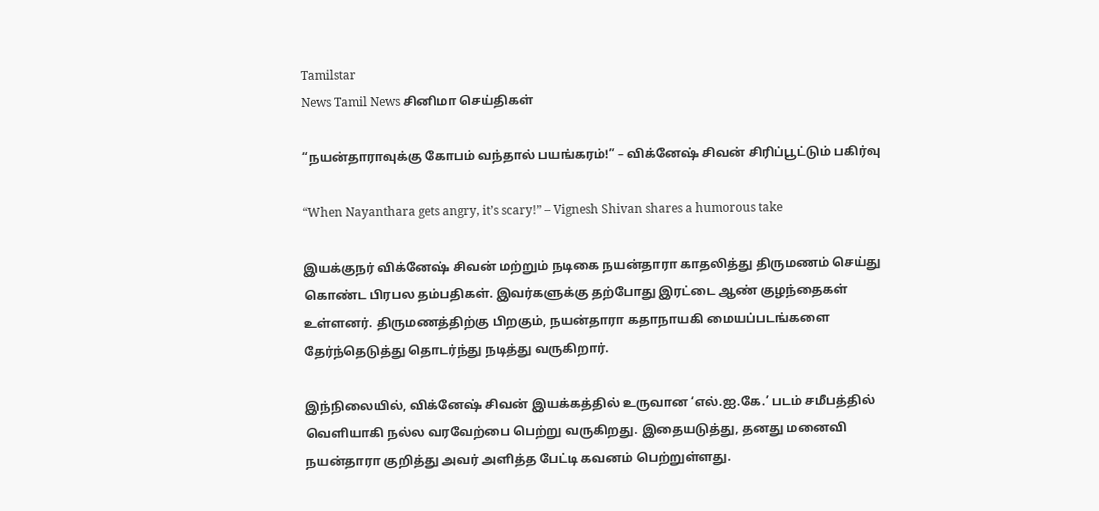Tamilstar
News Tamil News சினிமா செய்திகள்

“நயன்தாராவுக்கு கோபம் வந்தால் பயங்கரம்!” – விக்னேஷ் சிவன் சிரிப்பூட்டும் பகிர்வு

“When Nayanthara gets angry, it’s scary!” – Vignesh Shivan shares a humorous take

இயக்குநர் விக்னேஷ் சிவன் மற்றும் நடிகை நயன்தாரா காதலித்து திருமணம் செய்து கொண்ட பிரபல தம்பதிகள். இவர்களுக்கு தற்போது இரட்டை ஆண் குழந்தைகள் உள்ளனர். திருமணத்திற்கு பிறகும், நயன்தாரா கதாநாயகி மையப்படங்களை தேர்ந்தெடுத்து தொடர்ந்து நடித்து வருகிறார்.

இந்நிலையில், விக்னேஷ் சிவன் இயக்கத்தில் உருவான ‘எல்.ஐ.கே.’ படம் சமீபத்தில் வெளியாகி நல்ல வரவேற்பை பெற்று வருகிறது. இதையடுத்து, தனது மனைவி நயன்தாரா குறித்து அவர் அளித்த பேட்டி கவனம் பெற்றுள்ளது.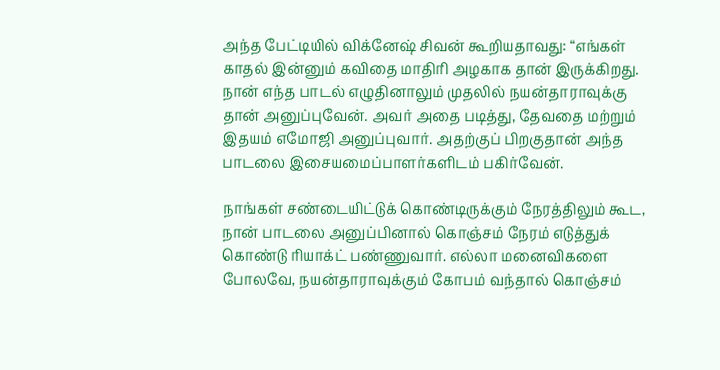அந்த பேட்டியில் விக்னேஷ் சிவன் கூறியதாவது: “எங்கள் காதல் இன்னும் கவிதை மாதிரி அழகாக தான் இருக்கிறது. நான் எந்த பாடல் எழுதினாலும் முதலில் நயன்தாராவுக்கு தான் அனுப்புவேன். அவர் அதை படித்து, தேவதை மற்றும் இதயம் எமோஜி அனுப்புவார். அதற்குப் பிறகுதான் அந்த பாடலை இசையமைப்பாளர்களிடம் பகிர்வேன்.

நாங்கள் சண்டையிட்டுக் கொண்டிருக்கும் நேரத்திலும் கூட, நான் பாடலை அனுப்பினால் கொஞ்சம் நேரம் எடுத்துக் கொண்டு ரியாக்ட் பண்ணுவார். எல்லா மனைவிகளை போலவே, நயன்தாராவுக்கும் கோபம் வந்தால் கொஞ்சம்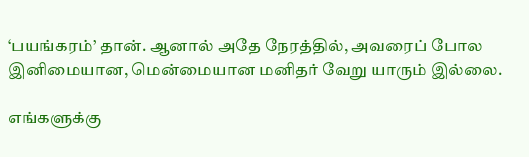‘பயங்கரம்’ தான். ஆனால் அதே நேரத்தில், அவரைப் போல இனிமையான, மென்மையான மனிதர் வேறு யாரும் இல்லை.

எங்களுக்கு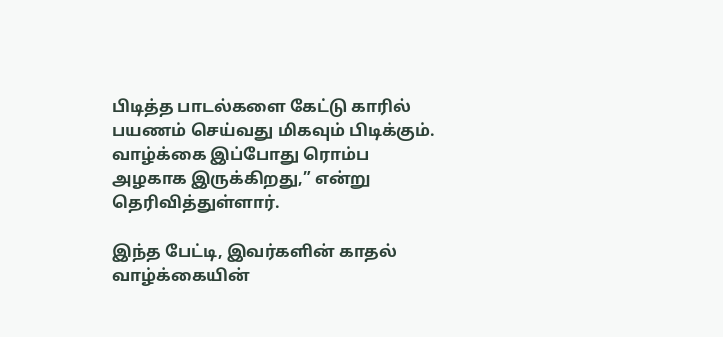பிடித்த பாடல்களை கேட்டு காரில் பயணம் செய்வது மிகவும் பிடிக்கும். வாழ்க்கை இப்போது ரொம்ப அழகாக இருக்கிறது,” என்று தெரிவித்துள்ளார்.

இந்த பேட்டி, இவர்களின் காதல் வாழ்க்கையின்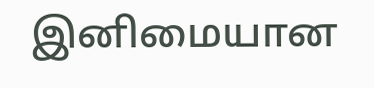இனிமையான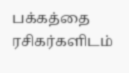பக்கத்தை ரசிகர்களிடம்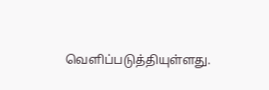வெளிப்படுத்தியுள்ளது.